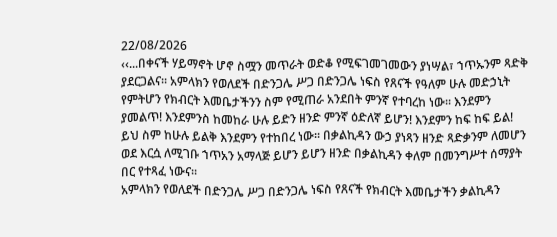22/08/2026
‹‹...በቀናች ሃይማኖት ሆኖ ስሟን መጥራት ወድቆ የሚፍገመገመውን ያነሣል፣ ኀጥኡንም ጻድቅ ያደርጋልና፡፡ አምላክን የወለደች በድንጋሌ ሥጋ በድንጋሌ ነፍስ የጸናች የዓለም ሁሉ መድኃኒት የምትሆን የክብርት እመቤታችንን ስም የሚጠራ አንደበት ምንኛ የተባረከ ነው፡፡ እንደምን ያመልጥ! እንደምንስ ከመከራ ሁሉ ይድን ዘንድ ምንኛ ዕድለኛ ይሆን! እንደምን ከፍ ከፍ ይል! ይህ ስም ከሁሉ ይልቅ እንደምን የተከበረ ነው፡፡ በቃልኪዳን ውኃ ያነጻን ዘንድ ጻድቃንም ለመሆን ወደ እርሷ ለሚገቡ ኀጥአን አማላጅ ይሆን ይሆን ዘንድ በቃልኪዳን ቀለም በመንግሥተ ሰማያት በር የተጻፈ ነውና፡፡
አምላክን የወለደች በድንጋሌ ሥጋ በድንጋሌ ነፍስ የጸናች የክብርት እመቤታችን ቃልኪዳን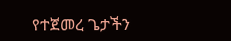የተጀመረ ጌታችን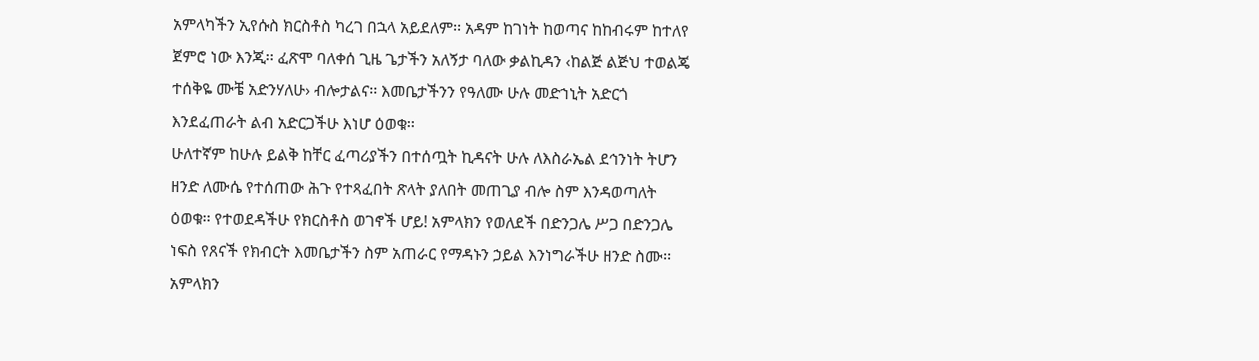አምላካችን ኢየሱስ ክርስቶስ ካረገ በኋላ አይደለም፡፡ አዳም ከገነት ከወጣና ከከብሩም ከተለየ ጀምሮ ነው እንጂ፡፡ ፈጽሞ ባለቀሰ ጊዜ ጌታችን አለኝታ ባለው ቃልኪዳን ‹ከልጅ ልጅህ ተወልጄ ተሰቅዬ ሙቼ አድንሃለሁ› ብሎታልና፡፡ እመቤታችንን የዓለሙ ሁሉ መድኀኒት አድርጎ እንደፈጠራት ልብ አድርጋችሁ እነሆ ዕወቁ፡፡
ሁለተኛም ከሁሉ ይልቅ ከቸር ፈጣሪያችን በተሰጧት ኪዳናት ሁሉ ለእስራኤል ደኅንነት ትሆን ዘንድ ለሙሴ የተሰጠው ሕጉ የተጻፈበት ጽላት ያለበት መጠጊያ ብሎ ስም እንዳወጣለት ዕወቁ፡፡ የተወደዳችሁ የክርስቶስ ወገኖች ሆይ! አምላክን የወለደች በድንጋሌ ሥጋ በድንጋሌ ነፍስ የጸናች የክብርት እመቤታችን ስም አጠራር የማዳኑን ኃይል እንነግራችሁ ዘንድ ስሙ፡፡
አምላክን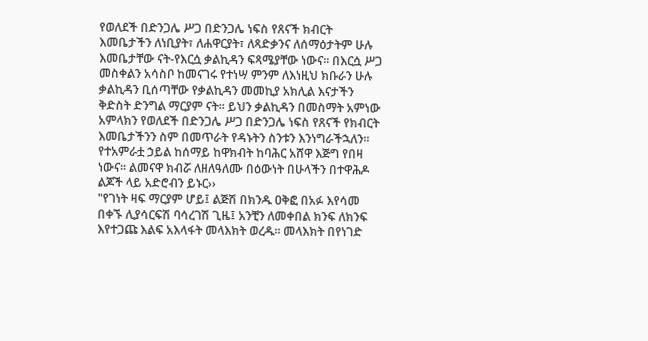የወለደች በድንጋሌ ሥጋ በድንጋሌ ነፍስ የጸናች ክብርት እመቤታችን ለነቢያት፣ ለሐዋርያት፣ ለጻድቃንና ለሰማዕታትም ሁሉ እመቤታቸው ናት-የእርሷ ቃልኪዳን ፍጻሜያቸው ነውና፡፡ በእርሷ ሥጋ መስቀልን አሳስቦ ከመናገሩ የተነሣ ምንም ለእነዚህ ክቡራን ሁሉ ቃልኪዳን ቢሰጣቸው የቃልኪዳን መመኪያ አክሊል እናታችን ቅድስት ድንግል ማርያም ናት፡፡ ይህን ቃልኪዳን በመስማት አምነው አምላክን የወለደች በድንጋሌ ሥጋ በድንጋሌ ነፍስ የጸናች የክብርት እመቤታችንን ስም በመጥራት የዳኑትን ስንቱን እንነግራችኋለን፡፡ የተአምራቷ ኃይል ከሰማይ ከዋክብት ከባሕር አሸዋ እጅግ የበዛ ነውና፡፡ ልመናዋ ክብሯ ለዘለዓለሙ በዕውነት በሁላችን በተዋሕዶ ልጆች ላይ አድሮብን ይኑር››
"የገነት ዛፍ ማርያም ሆይ፤ ልጅሽ በክንዱ ዐቅፎ በአፉ እየሳመ በቀኙ ሊያሳርፍሽ ባሳረገሽ ጊዜ፤ አንቺን ለመቀበል ክንፍ ለክንፍ እየተጋጩ እልፍ አእላፋት መላእክት ወረዱ፡፡ መላእክት በየነገድ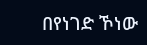በየነገድ ኾነው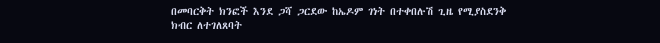በመባርቅት ክንፎች እንደ ጋሻ ጋርደው ከኤዶም ገነት በተቀበሉሽ ጊዜ የሚያስደንቅ ክብር ለተገለጸባት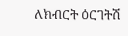ለክብርት ዕርገትሽ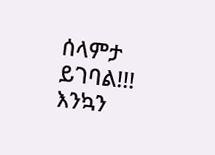ሰላምታ ይገባል!!!
እንኳን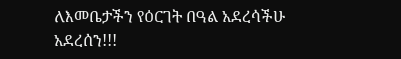ለእመቤታችን የዕርገት በዓል አደረሳችሁ አደረሰን!!!